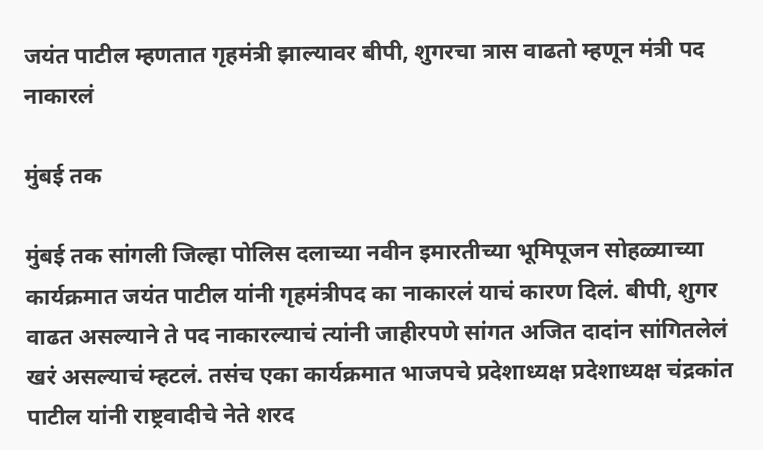जयंत पाटील म्हणतात गृहमंत्री झाल्यावर बीपी, शुगरचा त्रास वाढतो म्हणून मंत्री पद नाकारलं

मुंबई तक

मुंबई तक सांगली जिल्हा पोलिस दलाच्या नवीन इमारतीच्या भूमिपूजन सोहळ्याच्या कार्यक्रमात जयंत पाटील यांनी गृहमंत्रीपद का नाकारलं याचं कारण दिलं. बीपी, शुगर वाढत असल्याने ते पद नाकारल्याचं त्यांनी जाहीरपणे सांगत अजित दादांन सांगितलेलं खरं असल्याचं म्हटलं. तसंच एका कार्यक्रमात भाजपचे प्रदेशाध्यक्ष प्रदेशाध्यक्ष चंद्रकांत पाटील यांनी राष्ट्रवादीचे नेते शरद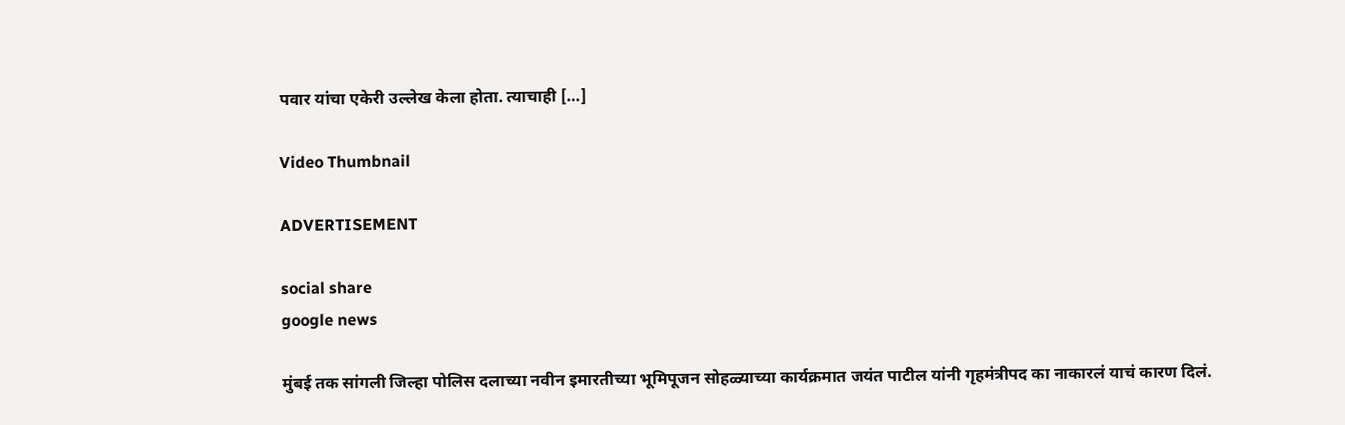पवार यांचा एकेरी उल्लेख केला होता. त्याचाही […]

Video Thumbnail

ADVERTISEMENT

social share
google news

मुंबई तक सांगली जिल्हा पोलिस दलाच्या नवीन इमारतीच्या भूमिपूजन सोहळ्याच्या कार्यक्रमात जयंत पाटील यांनी गृहमंत्रीपद का नाकारलं याचं कारण दिलं.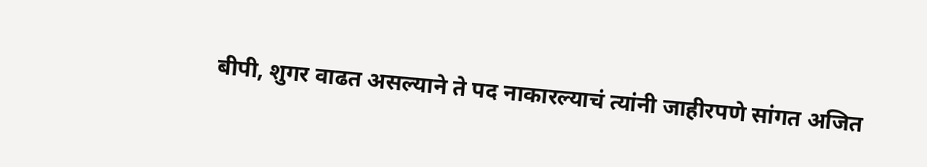बीपी, शुगर वाढत असल्याने ते पद नाकारल्याचं त्यांनी जाहीरपणे सांगत अजित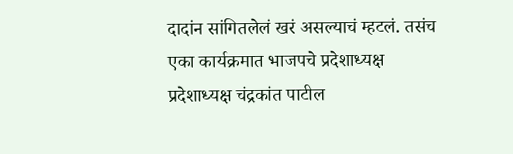दादांन सांगितलेलं खरं असल्याचं म्हटलं. तसंच एका कार्यक्रमात भाजपचे प्रदेशाध्यक्ष प्रदेशाध्यक्ष चंद्रकांत पाटील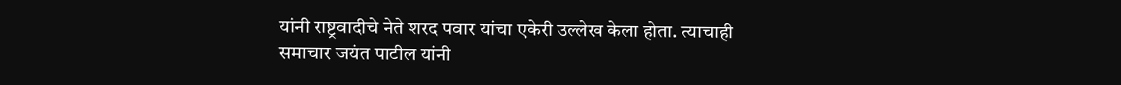यांनी राष्ट्रवादीचे नेते शरद पवार यांचा एकेरी उल्लेख केला होता. त्याचाही समाचार जयंत पाटील यांनी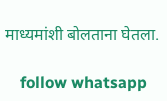माध्यमांशी बोलताना घेतला.

    follow whatsapp